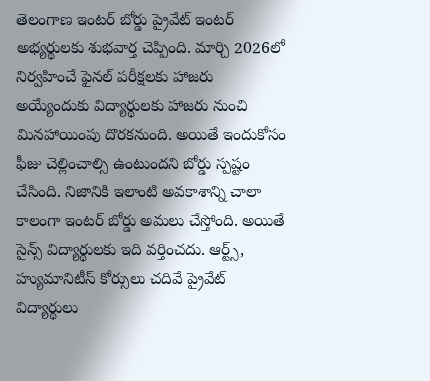తెలంగాణ ఇంటర్ బోర్డు ప్రైవేట్ ఇంటర్ అభ్యర్థులకు శుభవార్త చెప్పింది. మార్చి 2026లో నిర్వహించే ఫైనల్ పరీక్షలకు హాజరు అయ్యేందుకు విద్యార్థులకు హాజరు నుంచి మినహాయింపు దొరకనుంది. అయితే ఇందుకోసం ఫీజు చెల్లించాల్సి ఉంటుందని బోర్డు స్పష్టం చేసింది. నిజానికి ఇలాంటి అవకాశాన్ని చాలా కాలంగా ఇంటర్ బోర్డు అమలు చేస్తోంది. అయితే సైన్స్ విద్యార్థులకు ఇది వర్తించదు. ఆర్ట్స్, హ్యుమానిటీస్ కోర్సులు చదివే ప్రైవేట్ విద్యార్థులు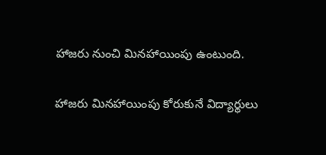హాజరు నుంచి మినహాయింపు ఉంటుంది.

హాజరు మినహాయింపు కోరుకునే విద్యార్థులు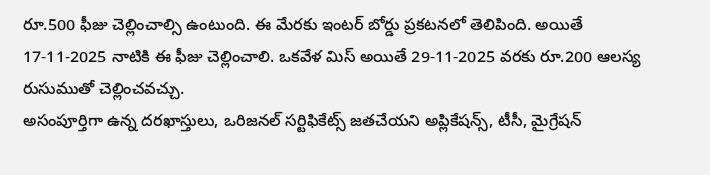రూ.500 ఫీజు చెల్లించాల్సి ఉంటుంది. ఈ మేరకు ఇంటర్ బోర్డు ప్రకటనలో తెలిపింది. అయితే 17-11-2025 నాటికి ఈ ఫీజు చెల్లించాలి. ఒకవేళ మిస్ అయితే 29-11-2025 వరకు రూ.200 ఆలస్య రుసుముతో చెల్లించవచ్చు.
అసంపూర్తిగా ఉన్న దరఖాస్తులు, ఒరిజనల్ సర్టిఫికేట్స్ జతచేయని అప్లికేషన్స్, టీసీ, మైగ్రేషన్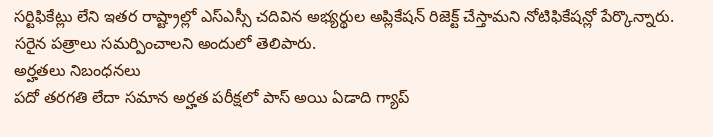సర్టిఫికేట్లు లేని ఇతర రాష్ట్రాల్లో ఎస్ఎస్సీ చదివిన అభ్యర్థుల అప్లికేషన్ రిజెక్ట్ చేస్తామని నోటిఫికేషన్లో పేర్కొన్నారు. సరైన పత్రాలు సమర్పించాలని అందులో తెలిపారు.
అర్హతలు నిబంధనలు
పదో తరగతి లేదా సమాన అర్హత పరీక్షలో పాస్ అయి ఏడాది గ్యాప్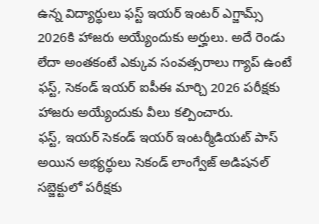ఉన్న విద్యార్థులు ఫస్ట్ ఇయర్ ఇంటర్ ఎగ్జామ్స్ 2026కి హాజరు అయ్యేందుకు అర్హులు. అదే రెండు లేదా అంతకంటే ఎక్కువ సంవత్సరాలు గ్యాప్ ఉంటే ఫస్ట్, సెకండ్ ఇయర్ ఐపీఈ మార్చి 2026 పరీక్షకు హాజరు అయ్యేందుకు వీలు కల్పించారు.
ఫస్ట్, ఇయర్ సెకండ్ ఇయర్ ఇంటర్మీడియట్ పాస్ అయిన అభ్యర్థులు సెకండ్ లాంగ్వేజ్ అడిషనల్ సబ్జెక్టులో పరీక్షకు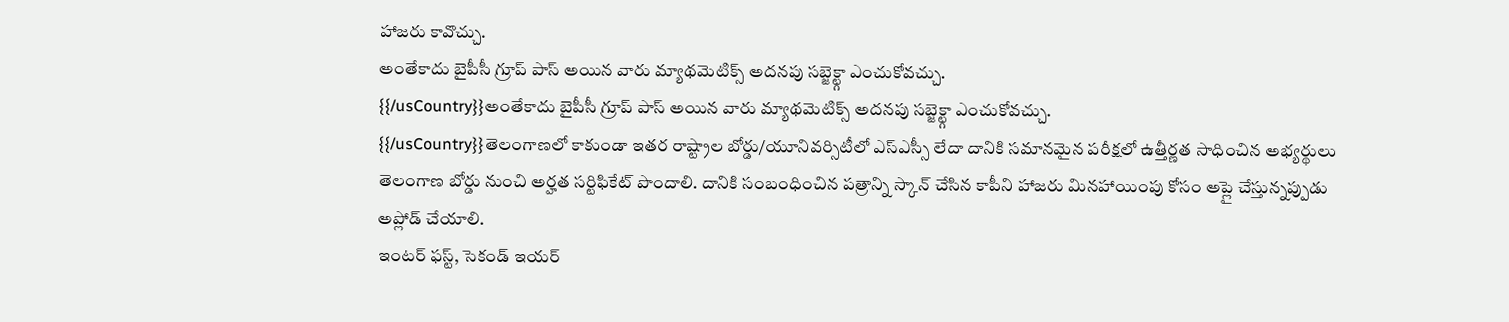హాజరు కావొచ్చు.
అంతేకాదు బైపీసీ గ్రూప్ పాస్ అయిన వారు మ్యాథమెటిక్స్ అదనపు సబ్జెక్ట్గా ఎంచుకోవచ్చు.
{{/usCountry}}అంతేకాదు బైపీసీ గ్రూప్ పాస్ అయిన వారు మ్యాథమెటిక్స్ అదనపు సబ్జెక్ట్గా ఎంచుకోవచ్చు.
{{/usCountry}}తెలంగాణలో కాకుండా ఇతర రాష్ట్రాల బోర్డు/యూనివర్సిటీలో ఎస్ఎస్సీ లేదా దానికి సమానమైన పరీక్షలో ఉత్తీర్ణత సాధించిన అభ్యర్థులు తెలంగాణ బోర్డు నుంచి అర్హత సర్టిఫికేట్ పొందాలి. దానికి సంబంధించిన పత్రాన్ని స్కాన్ చేసిన కాపీని హాజరు మినహాయింపు కోసం అప్లై చేస్తున్నప్పుడు అప్లోడ్ చేయాలి.
ఇంటర్ ఫస్ట్, సెకండ్ ఇయర్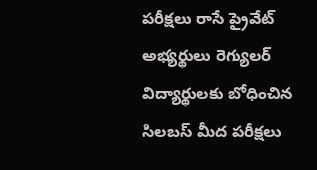పరీక్షలు రాసే ప్రైవేట్ అభ్యర్థులు రెగ్యులర్ విద్యార్థులకు బోధించిన సిలబస్ మీద పరీక్షలు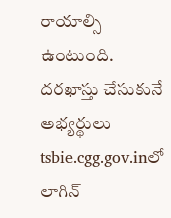రాయాల్సి ఉంటుంది.
దరఖాస్తు చేసుకునే అభ్యర్థులు tsbie.cgg.gov.inలో లాగిన్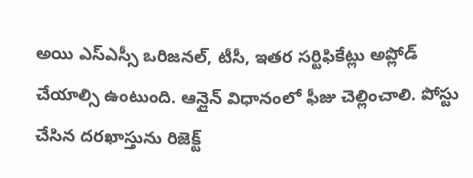అయి ఎస్ఎస్సీ ఒరిజనల్, టీసీ, ఇతర సర్టిఫికేట్లు అప్లోడ్ చేయాల్సి ఉంటుంది. ఆన్లైన్ విధానంలో ఫీజు చెల్లించాలి. పోస్టు చేసిన దరఖాస్తును రిజెక్ట్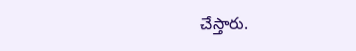చేస్తారు.